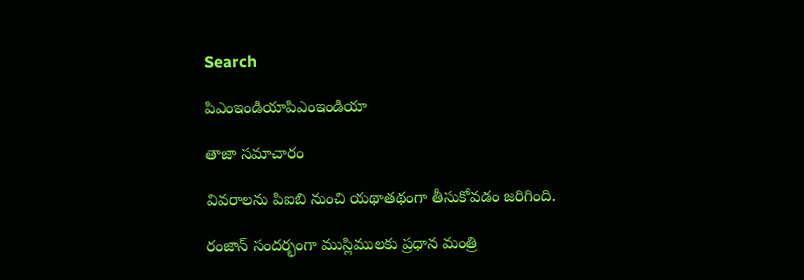Search

పిఎంఇండియాపిఎంఇండియా

తాజా స‌మాచారం

వివరాలను పిఐబి నుంచి యథాతథంగా తీసుకోవడం జరిగింది.

రంజాన్ సందర్భంగా ముస్లిములకు ప్రధాన మంత్రి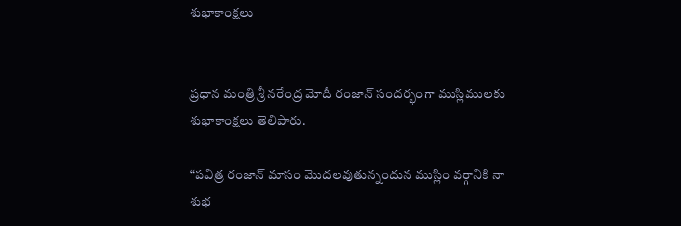శుభాకాంక్షలు


ప్ర‌ధాన మంత్రి శ్రీ న‌రేంద్ర మోదీ రంజాన్ సందర్భంగా ముస్లిములకు శుభాకాంక్షలు తెలిపారు.

“పవిత్ర రంజాన్ మాసం మొదలవుతున్నందున ముస్లిం వర్గానికి నా శుభ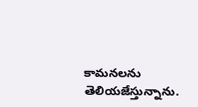కామనలను తెలియజేస్తున్నాను.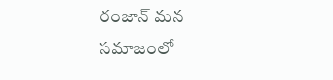రంజాన్ మన సమాజంలో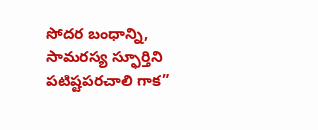సోదర బంధాన్ని, సామరస్య స్ఫూర్తిని పటిష్టపరచాలి గాక”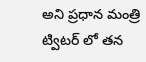అని ప్రధాన మంత్రి ట్విటర్ లో తన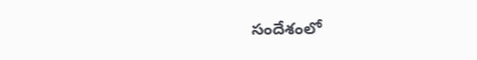సందేశంలో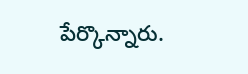పేర్కొన్నారు.